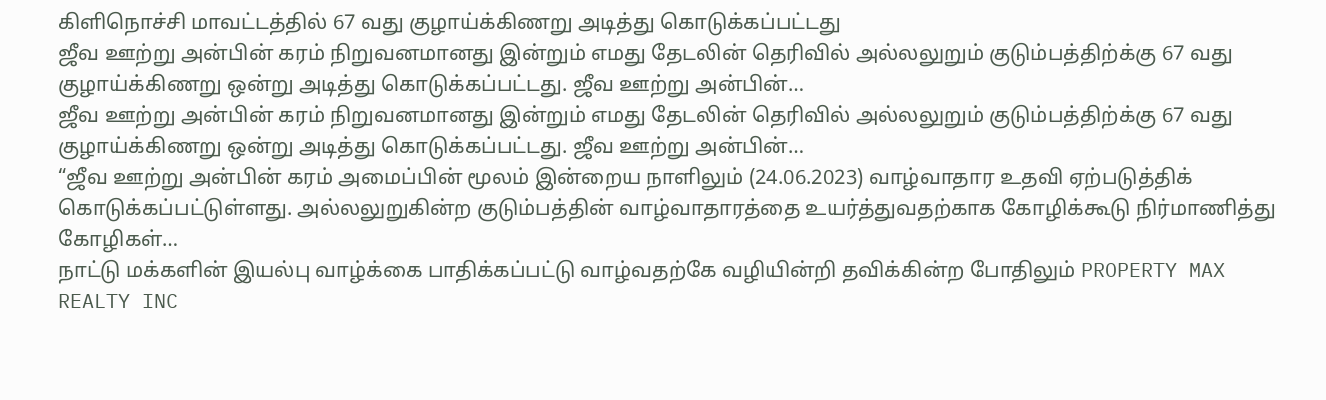கிளிநொச்சி மாவட்டத்தில் 67 வது குழாய்க்கிணறு அடித்து கொடுக்கப்பட்டது
ஜீவ ஊற்று அன்பின் கரம் நிறுவனமானது இன்றும் எமது தேடலின் தெரிவில் அல்லலுறும் குடும்பத்திற்க்கு 67 வது குழாய்க்கிணறு ஒன்று அடித்து கொடுக்கப்பட்டது. ஜீவ ஊற்று அன்பின்…
ஜீவ ஊற்று அன்பின் கரம் நிறுவனமானது இன்றும் எமது தேடலின் தெரிவில் அல்லலுறும் குடும்பத்திற்க்கு 67 வது குழாய்க்கிணறு ஒன்று அடித்து கொடுக்கப்பட்டது. ஜீவ ஊற்று அன்பின்…
“ஜீவ ஊற்று அன்பின் கரம் அமைப்பின் மூலம் இன்றைய நாளிலும் (24.06.2023) வாழ்வாதார உதவி ஏற்படுத்திக் கொடுக்கப்பட்டுள்ளது. அல்லலுறுகின்ற குடும்பத்தின் வாழ்வாதாரத்தை உயர்த்துவதற்காக கோழிக்கூடு நிர்மாணித்து கோழிகள்…
நாட்டு மக்களின் இயல்பு வாழ்க்கை பாதிக்கப்பட்டு வாழ்வதற்கே வழியின்றி தவிக்கின்ற போதிலும் PROPERTY MAX REALTY INC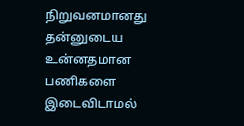நிறுவனமானது தன்னுடைய உன்னதமான பணிகளை இடைவிடாமல்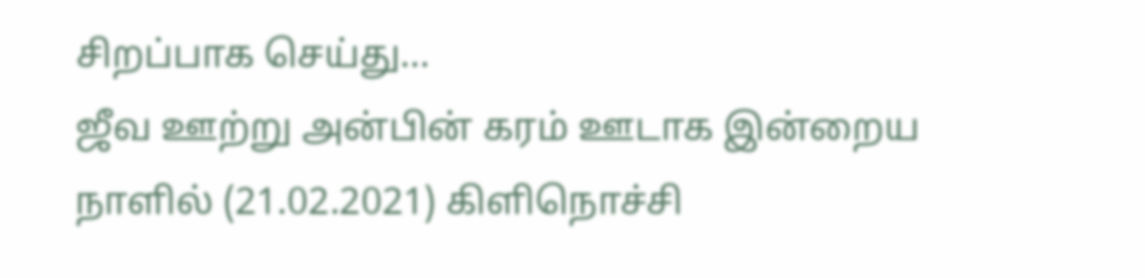சிறப்பாக செய்து…
ஜீவ ஊற்று அன்பின் கரம் ஊடாக இன்றைய நாளில் (21.02.2021) கிளிநொச்சி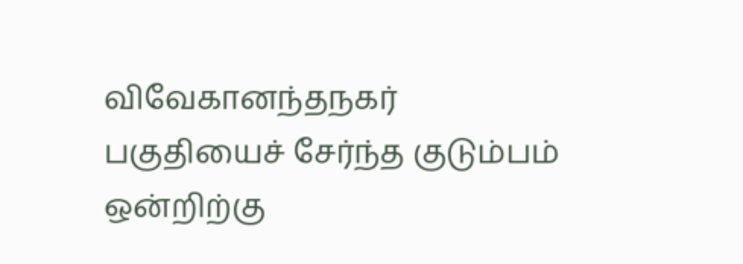விவேகானந்தநகர் பகுதியைச் சேர்ந்த குடும்பம் ஒன்றிற்கு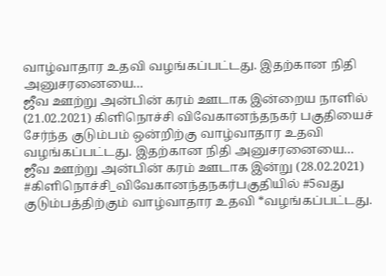வாழ்வாதார உதவி வழங்கப்பட்டது. இதற்கான நிதி அனுசரனையை…
ஜீவ ஊற்று அன்பின் கரம் ஊடாக இன்றைய நாளில் (21.02.2021) கிளிநொச்சி விவேகானந்தநகர் பகுதியைச் சேர்ந்த குடும்பம் ஒன்றிற்கு வாழ்வாதார உதவி வழங்கப்பட்டது. இதற்கான நிதி அனுசரனையை…
ஜீவ ஊற்று அன்பின் கரம் ஊடாக இன்று (28.02.2021) #கிளிநொச்சி_விவேகானந்தநகர்பகுதியில் #5வது குடும்பத்திற்கும் வாழ்வாதார உதவி *வழங்கப்பட்டது.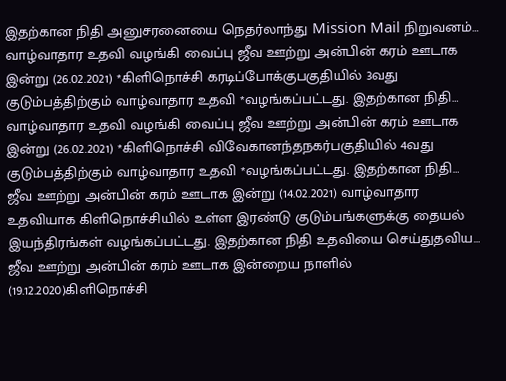இதற்கான நிதி அனுசரனையை நெதர்லாந்து Mission Mail நிறுவனம்…
வாழ்வாதார உதவி வழங்கி வைப்பு ஜீவ ஊற்று அன்பின் கரம் ஊடாக இன்று (26.02.2021) *கிளிநொச்சி கரடிப்போக்குபகுதியில் 3வது குடும்பத்திற்கும் வாழ்வாதார உதவி *வழங்கப்பட்டது. இதற்கான நிதி…
வாழ்வாதார உதவி வழங்கி வைப்பு ஜீவ ஊற்று அன்பின் கரம் ஊடாக இன்று (26.02.2021) *கிளிநொச்சி விவேகானந்தநகர்பகுதியில் 4வது குடும்பத்திற்கும் வாழ்வாதார உதவி *வழங்கப்பட்டது. இதற்கான நிதி…
ஜீவ ஊற்று அன்பின் கரம் ஊடாக இன்று (14.02.2021) வாழ்வாதார உதவியாக கிளிநொச்சியில் உள்ள இரண்டு குடும்பங்களுக்கு தையல் இயந்திரங்கள் வழங்கப்பட்டது. இதற்கான நிதி உதவியை செய்துதவிய…
ஜீவ ஊற்று அன்பின் கரம் ஊடாக இன்றைய நாளில் (19.12.2020)கிளிநொச்சி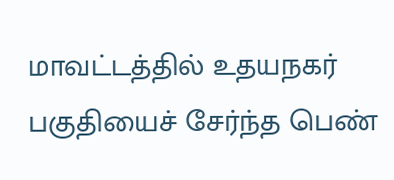மாவட்டத்தில் உதயநகர் பகுதியைச் சேர்ந்த பெண்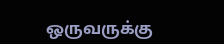ஒருவருக்கு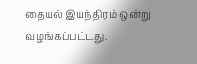தையல் இயந்திரம் ஒன்று வழங்கப்பட்டது.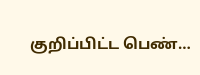குறிப்பிட்ட பெண்…